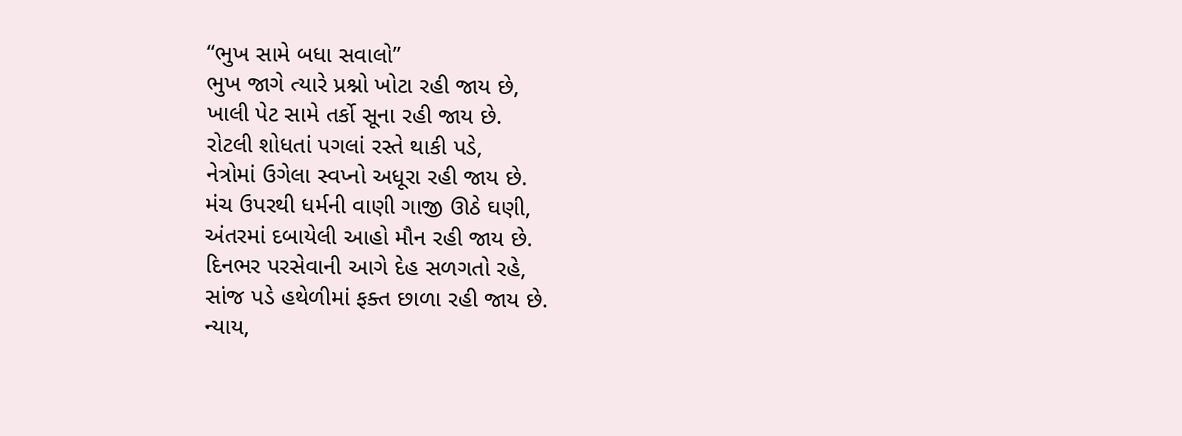“ભુખ સામે બધા સવાલો”
ભુખ જાગે ત્યારે પ્રશ્નો ખોટા રહી જાય છે,
ખાલી પેટ સામે તર્કો સૂના રહી જાય છે.
રોટલી શોધતાં પગલાં રસ્તે થાકી પડે,
નેત્રોમાં ઉગેલા સ્વપ્નો અધૂરા રહી જાય છે.
મંચ ઉપરથી ધર્મની વાણી ગાજી ઊઠે ઘણી,
અંતરમાં દબાયેલી આહો મૌન રહી જાય છે.
દિનભર પરસેવાની આગે દેહ સળગતો રહે,
સાંજ પડે હથેળીમાં ફક્ત છાળા રહી જાય છે.
ન્યાય,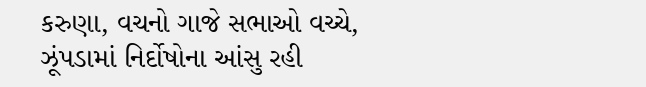કરુણા, વચનો ગાજે સભાઓ વચ્ચે,
ઝૂંપડામાં નિર્દોષોના આંસુ રહી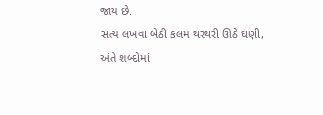જાય છે.
સત્ય લખવા બેઠી કલમ થરથરી ઊઠે ઘણી,
અંતે શબ્દોમાં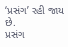‘પ્રસંગ’ રહી જાય છે.
પ્રસંગ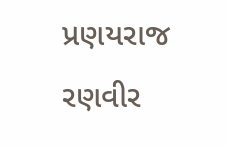પ્રણયરાજ રણવીર